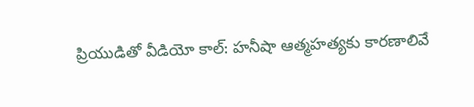ప్రియుడితో వీడియో కాల్‌: హనీషా ఆత్మహత్యకు కారణాలివే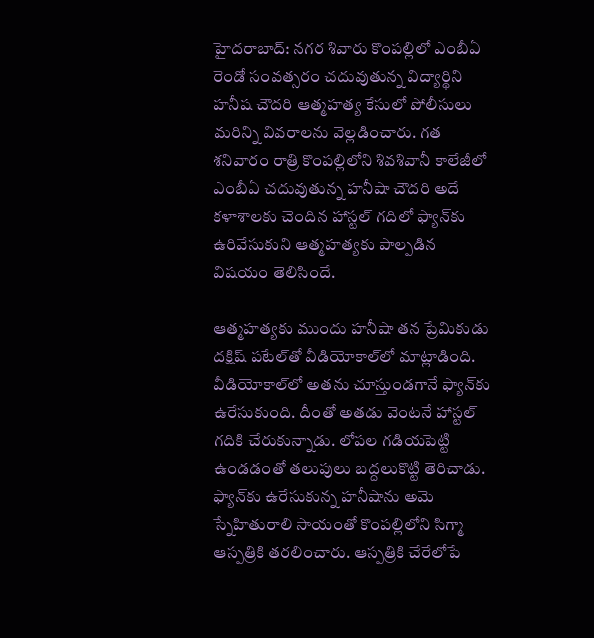హైదరాబాద్‌: నగర శివారు కొంపల్లిలో ఎంబీఏ రెండో సంవత్సరం చదువుతున్న విద్యార్థిని హనీష చౌదరి ఆత్మహత్య కేసులో పోలీసులు మరిన్ని వివరాలను వెల్లడించారు. గత శనివారం రాత్రి కొంపల్లిలోని శివశివానీ కాలేజీలో ఎంబీఏ చదువుతున్న హనీషా చౌదరి అదే కళాశాలకు చెందిన హాస్టల్‌ గదిలో ఫ్యాన్‌కు ఉరివేసుకుని ఆత్మహత్యకు పాల్పడిన విషయం తెలిసిందే.

ఆత్మహత్యకు ముందు హనీషా తన ప్రేమికుడు దక్షిష్‌ పటేల్‌తో వీడియోకాల్‌లో మాట్లాడింది. వీడియోకాల్‌లో అతను చూస్తుండగానే ఫ్యాన్‌కు ఉరేసుకుంది. దీంతో అతడు వెంటనే హాస్టల్‌ గదికి చేరుకున్నాడు. లోపల గడియపెట్టి ఉండడంతో తలుపులు బద్దలుకొట్టి తెరిచాడు. ఫ్యాన్‌కు ఉరేసుకున్న హనీషాను అమె స్నేహితురాలి సాయంతో కొంపల్లిలోని సిగ్మా ఆస్పత్రికి తరలించారు. ఆస్పత్రికి చేరేలోపే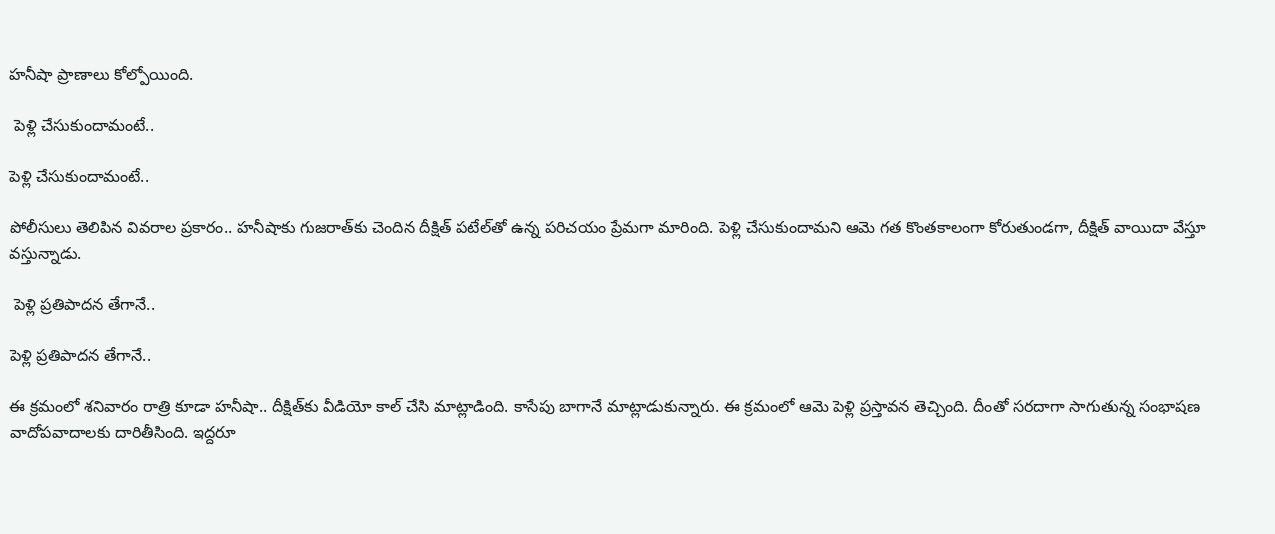హనీషా ప్రాణాలు కోల్పోయింది.

 పెళ్లి చేసుకుందామంటే..

పెళ్లి చేసుకుందామంటే..

పోలీసులు తెలిపిన వివరాల ప్రకారం.. హనీషాకు గుజరాత్‌కు చెందిన దీక్షిత్ పటేల్‌తో ఉన్న పరిచయం ప్రేమగా మారింది. పెళ్లి చేసుకుందామని ఆమె గత కొంతకాలంగా కోరుతుండగా, దీక్షిత్ వాయిదా వేస్తూ వస్తున్నాడు.

 పెళ్లి ప్రతిపాదన తేగానే..

పెళ్లి ప్రతిపాదన తేగానే..

ఈ క్రమంలో శనివారం రాత్రి కూడా హనీషా.. దీక్షిత్‌కు వీడియో కాల్ చేసి మాట్లాడింది. కాసేపు బాగానే మాట్లాడుకున్నారు. ఈ క్రమంలో ఆమె పెళ్లి ప్రస్తావన తెచ్చింది. దీంతో సరదాగా సాగుతున్న సంభాషణ వాదోపవాదాలకు దారితీసింది. ఇద్దరూ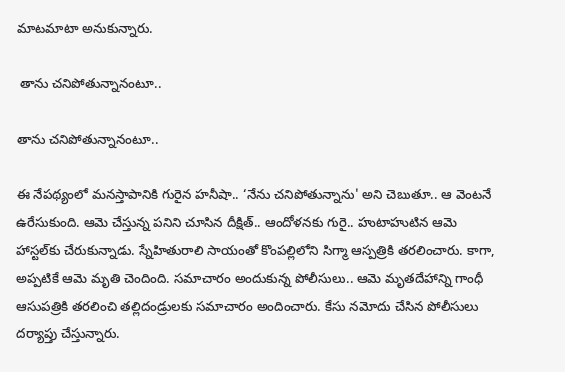మాటమాటా అనుకున్నారు.

 తాను చనిపోతున్నానంటూ..

తాను చనిపోతున్నానంటూ..

ఈ నేపథ్యంలో మనస్తాపానికి గురైన హనీషా.. ‘నేను చనిపోతున్నాను' అని చెబుతూ.. ఆ వెంటనే ఉరేసుకుంది. ఆమె చేస్తున్న పనిని చూసిన దీక్షిత్.. ఆందోళనకు గురై.. హుటాహుటిన ఆమె హాస్టల్‌కు చేరుకున్నాడు. స్నేహితురాలి సాయంతో కొంపల్లిలోని సిగ్మా ఆస్పత్రికి తరలించారు. కాగా, అప్పటికే ఆమె మృతి చెందింది. సమాచారం అందుకున్న పోలీసులు.. ఆమె మృతదేహాన్ని గాంధీ ఆసుపత్రికి తరలించి తల్లిదండ్రులకు సమాచారం అందించారు. కేసు నమోదు చేసిన పోలీసులు దర్యాప్తు చేస్తున్నారు.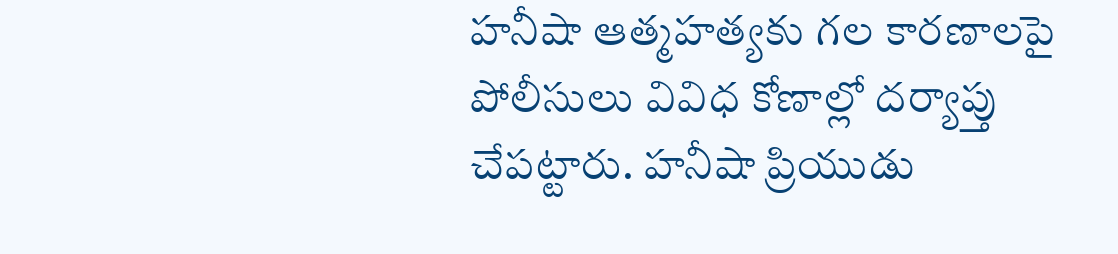హనీషా ఆత్మహత్యకు గల కారణాలపై పోలీసులు వివిధ కోణాల్లో దర్యాప్తు చేపట్టారు. హనీషా ప్రియుడు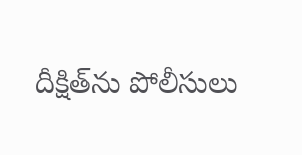దీక్షిత్‌ను పోలీసులు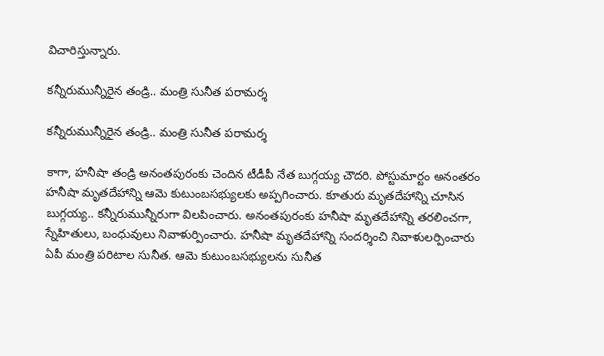విచారిస్తున్నారు.

కన్నీరుమున్నీరైన తండ్రి.. మంత్రి సునీత పరామర్శ

కన్నీరుమున్నీరైన తండ్రి.. మంత్రి సునీత పరామర్శ

కాగా, హనీషా తండ్రి అనంతపురంకు చెందిన టీడీపీ నేత బుగ్గయ్య చౌదరి. పోస్టుమార్టం అనంతరం హనీషా మృతదేహాన్ని ఆమె కుటుంబసభ్యులకు అప్పగించారు. కూతురు మృతదేహాన్ని చూసిన బుగ్గయ్య.. కన్నీరుమున్నీరుగా విలపించారు. అనంతపురంకు హనీషా మృతదేహాన్ని తరలించగా, స్నేహితులు, బంధువులు నివాళుర్పించారు. హనీషా మృతదేహాన్ని సందర్శించి నివాళులర్పించారు ఏపీ మంత్రి పరిటాల సునీత. ఆమె కుటుంబసభ్యులను సునీత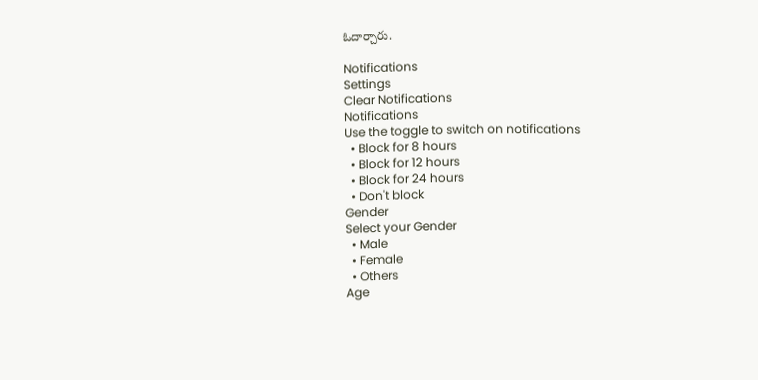ఓదార్చారు.

Notifications
Settings
Clear Notifications
Notifications
Use the toggle to switch on notifications
  • Block for 8 hours
  • Block for 12 hours
  • Block for 24 hours
  • Don't block
Gender
Select your Gender
  • Male
  • Female
  • Others
Age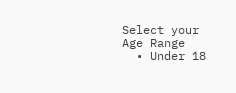Select your Age Range
  • Under 18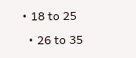• 18 to 25
  • 26 to 35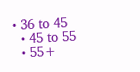• 36 to 45
  • 45 to 55
  • 55+